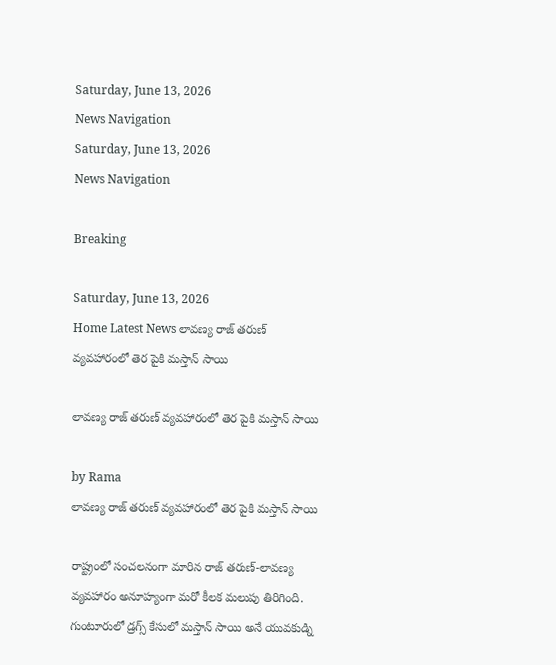Saturday, June 13, 2026
News Navigation
Saturday, June 13, 2026
News Navigation

Breaking

Saturday, June 13, 2026
Home Latest News లావణ్య రాజ్ తరుణ్ వ్యవహారంలో తెర పైకి మస్తాన్ సాయి

లావణ్య రాజ్ తరుణ్ వ్యవహారంలో తెర పైకి మస్తాన్ సాయి

by Rama
లావణ్య రాజ్ తరుణ్ వ్యవహారంలో తెర పైకి మస్తాన్ సాయి

రాష్ట్రంలో సంచలనంగా మారిన రాజ్ తరుణ్-లావణ్య వ్యవహారం అనూహ్యంగా మరో కీలక మలుపు తిరిగింది. గుంటూరులో డ్రగ్స్ కేసులో మస్తాన్ సాయి అనే యువకుడ్ని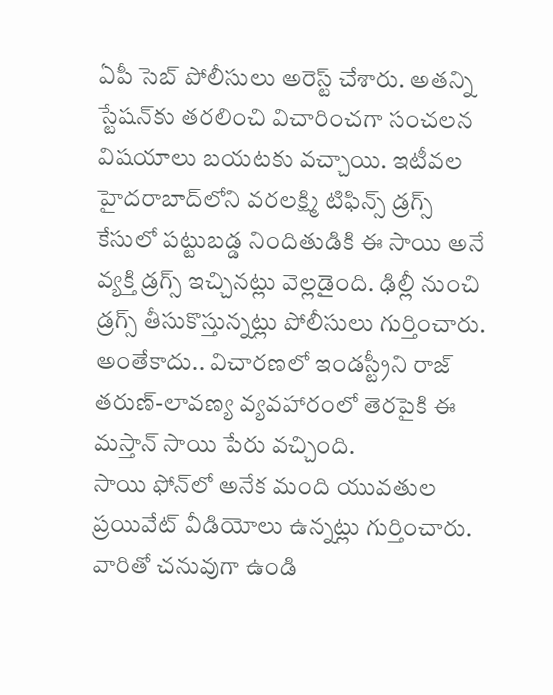ఏపీ సెబ్ పోలీసులు అరెస్ట్ చేశారు. అతన్ని స్టేషన్‌కు తరలించి విచారించగా సంచలన విషయాలు బయటకు వచ్చాయి. ఇటీవల హైదరాబాద్‌లోని వరలక్ష్మి టిఫిన్స్ డ్రగ్స్ కేసులో పట్టుబడ్డ నిందితుడికి ఈ సాయి అనే వ్యక్తి డ్రగ్స్‌ ఇచ్చినట్లు వెల్లడైంది. ఢిల్లీ నుంచి డ్రగ్స్ తీసుకొస్తున్నట్లు పోలీసులు గుర్తించారు. అంతేకాదు.. విచారణలో ఇండస్ట్రీని రాజ్‌ తరుణ్-లావణ్య వ్యవహారంలో తెరపైకి ఈ మస్తాన్ సాయి పేరు వచ్చింది.
సాయి ఫోన్‌లో అనేక మంది యువతుల ప్రయివేట్ వీడియోలు ఉన్నట్లు గుర్తించారు. వారితో చనువుగా ఉండి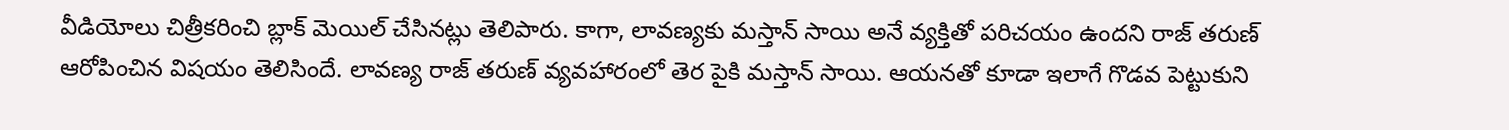వీడియోలు చిత్రీకరించి బ్లాక్ మెయిల్ చేసినట్లు తెలిపారు. కాగా, లావణ్యకు మస్తాన్ సాయి అనే వ్యక్తితో పరిచయం ఉందని రాజ్ తరుణ్ ఆరోపించిన విషయం తెలిసిందే. లావణ్య రాజ్ తరుణ్ వ్యవహారంలో తెర పైకి మస్తాన్ సాయి. ఆయనతో కూడా ఇలాగే గొడవ పెట్టుకుని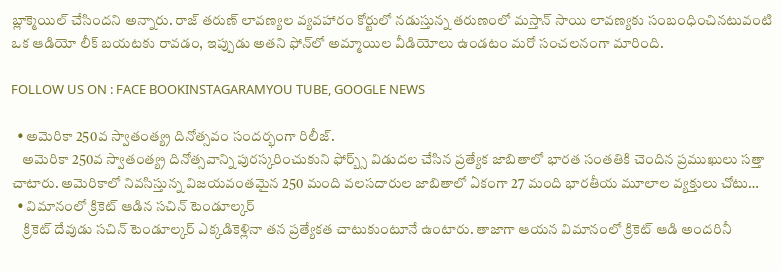బ్లాక్మెయిల్ చేసిందని అన్నారు. రాజ్ తరుణ్ లావణ్యల వ్యవహారం కోర్టులో నడుస్తున్న తరుణంలో మస్తాన్ సాయి లావణ్యకు సంబంధించినటువంటి ఒక ఆడియో లీక్ బయటకు రావడం, ఇప్పుడు అతని ఫోన్‌లో అమ్మాయిల వీడియోలు ఉండటం మరో సంచలనంగా మారింది.

FOLLOW US ON : FACE BOOKINSTAGARAMYOU TUBE, GOOGLE NEWS

  • అమెరికా 250వ స్వాతంత్య్ర దినోత్సవం సందర్భంగా రిలీజ్‌.
    అమెరికా 250వ స్వాతంత్య్ర దినోత్సవాన్ని పురస్కరించుకుని ఫోర్బ్స్‌ విడుదల చేసిన ప్రత్యేక జాబితాలో భారత సంతతికి చెందిన ప్రముఖులు సత్తా చాటారు. అమెరికాలో నివసిస్తున్న విజయవంతమైన 250 మంది వలసదారుల జాబితాలో ఏకంగా 27 మంది భారతీయ మూలాల వ్యక్తులు చోటు…
  • విమానంలో క్రికెట్‌ ఆడిన సచిన్ టెండూల్కర్‌
    క్రికెట్‌ దేవుడు సచిన్ టెండూల్కర్ ఎక్కడికెళ్లినా తన ప్రత్యేకత చాటుకుంటూనే ఉంటారు. తాజాగా ఆయన విమానంలో క్రికెట్ ఆడి అందరినీ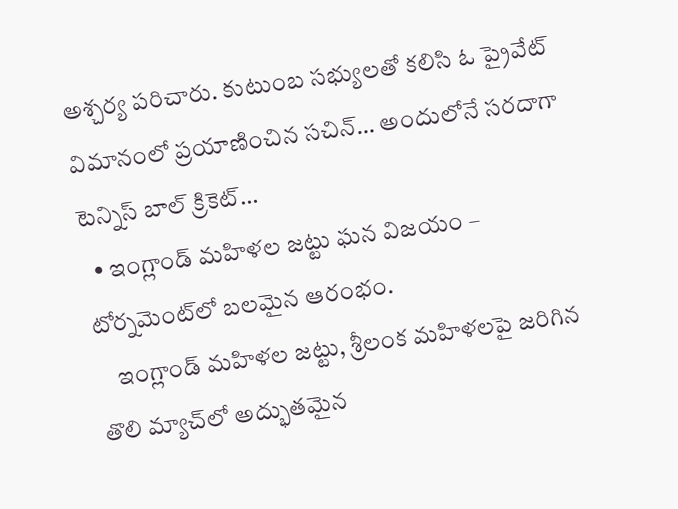అశ్చర్య పరిచారు. కుటుంబ సభ్యులతో కలిసి ఓ ప్రైవేట్‌ విమానంలో ప్రయాణించిన సచిన్‌… అందులోనే సరదాగా టెన్నిస్ బాల్ క్రికెట్…
  • ఇంగ్లాండ్ మహిళల జట్టు ఘన విజయం – టోర్నమెంట్‌లో బలమైన ఆరంభం.
    ఇంగ్లాండ్ మహిళల జట్టు, శ్రీలంక మహిళలపై జరిగిన తొలి మ్యాచ్‌లో అద్భుతమైన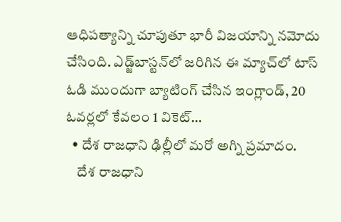ఆధిపత్యాన్ని చూపుతూ భారీ విజయాన్ని నమోదు చేసింది. ఎడ్జ్‌బాస్టన్‌లో జరిగిన ఈ మ్యాచ్‌లో టాస్ ఓడి ముందుగా బ్యాటింగ్ చేసిన ఇంగ్లాండ్, 20 ఓవర్లలో కేవలం 1 వికెట్…
  • దేశ రాజధాని ఢిల్లీలో మరో అగ్ని ప్రమాదం.
    దేశ రాజధాని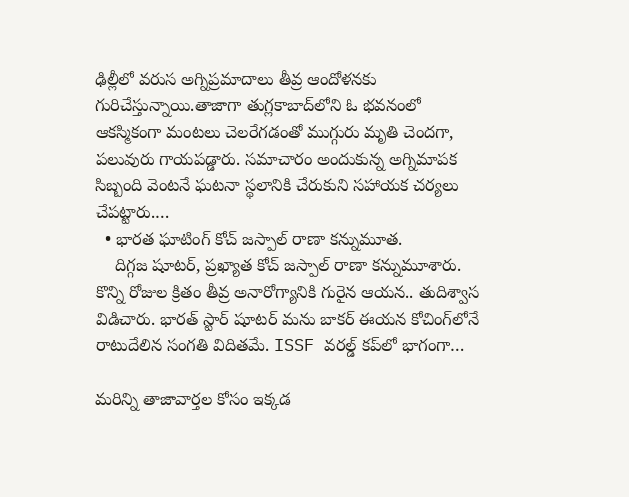ఢిల్లీలో వరుస అగ్నిప్రమాదాలు తీవ్ర ఆందోళనకు గురిచేస్తున్నాయి.తాజాగా తుగ్లకాబాద్‌లోని ఓ భవనంలో ఆకస్మికంగా మంటలు చెలరేగడంతో ముగ్గురు మృతి చెందగా, పలువురు గాయపడ్డారు. సమాచారం అందుకున్న అగ్నిమాపక సిబ్బంది వెంటనే ఘటనా స్థలానికి చేరుకుని సహాయక చర్యలు చేపట్టారు.…
  • భారత ఘాటింగ్ కోచ్ జస్పాల్ రాణా కన్నుమూత.
    దిగ్గజ షూటర్‌, ప్రఖ్యాత కోచ్‌ జస్పాల్‌ రాణా కన్నుమూశారు. కొన్ని రోజుల క్రితం తీవ్ర అనారోగ్యానికి గురైన ఆయన.. తుదిశ్వాస విడిచారు. భారత్ స్టార్ షూటర్ మను బాకర్‌ ఈయన కోచింగ్‌లోనే రాటుదేలిన సంగతి విదితమే. ISSF వరల్డ్‌ కప్‌లో భాగంగా…

మరిన్ని తాజావార్తల కోసం ఇక్కడ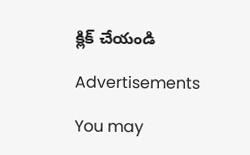క్లిక్ చేయండి

Advertisements

You may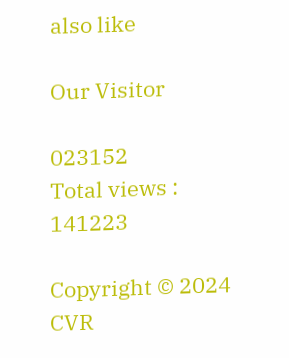also like

Our Visitor

023152
Total views : 141223

Copyright © 2024 CVR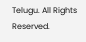Telugu. All Rights Reserved.